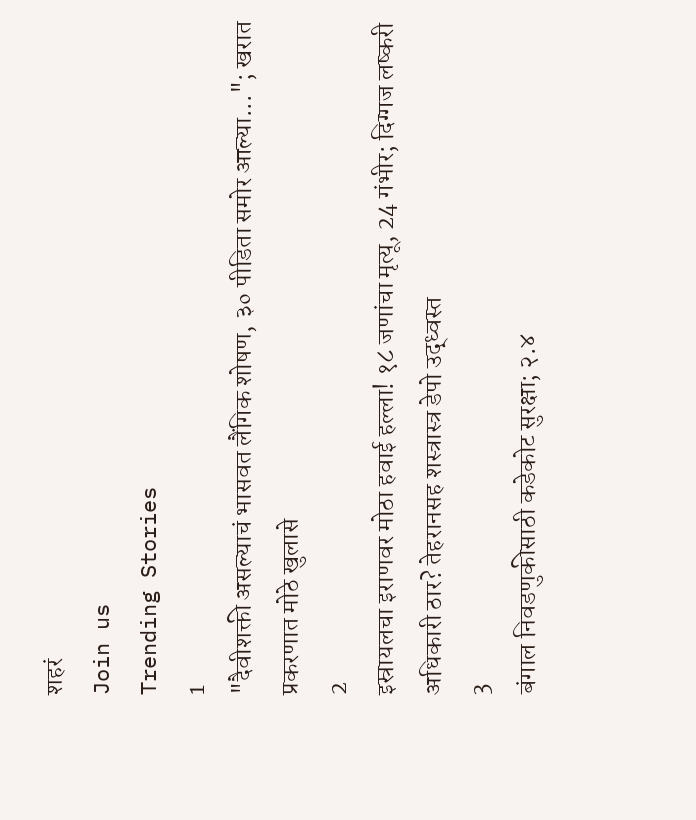शहरं
Join us
Trending Stories
1
"दैवीशक्ती असल्याचं भासवत लैंगिक शोषण, ३० पीडिता समोर आल्या..."; खरात प्रकरणात मोठे खुलासे
2
इस्रायलचा इराणवर मोठा हवाई हल्ला! १८ जणांचा मृत्यू, 24 गंभीर; दिग्गज लष्करी अधिकारी ठार? तेहरानसह शस्त्रास्त्र डेपो उद्ध्वस्त
3
बंगाल निवडणुकीसाठी कडेकोट सुरक्षा; २.४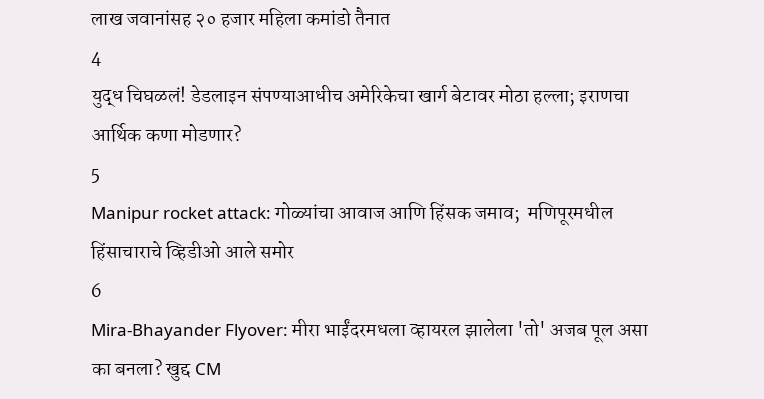लाख जवानांसह २० हजार महिला कमांडो तैनात
4
युद्ध चिघळलं! डेडलाइन संपण्याआधीच अमेरिकेचा खार्ग बेटावर मोठा हल्ला; इराणचा आर्थिक कणा मोडणार?
5
Manipur rocket attack: गोळ्यांचा आवाज आणि हिंसक जमाव;  मणिपूरमधील हिंसाचाराचे व्हिडीओ आले समोर
6
Mira-Bhayander Flyover: मीरा भाईंदरमधला व्हायरल झालेला 'तो' अजब पूल असा का बनला? खुद्द CM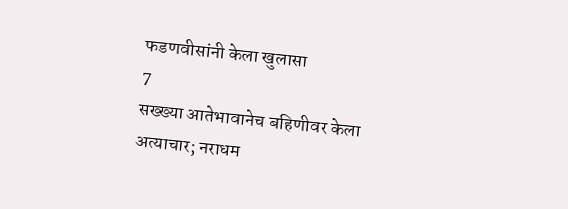फडणवीसांनी केला खुलासा
7
सख्ख्या आतेभावानेच बहिणीवर केला अत्याचार; नराधम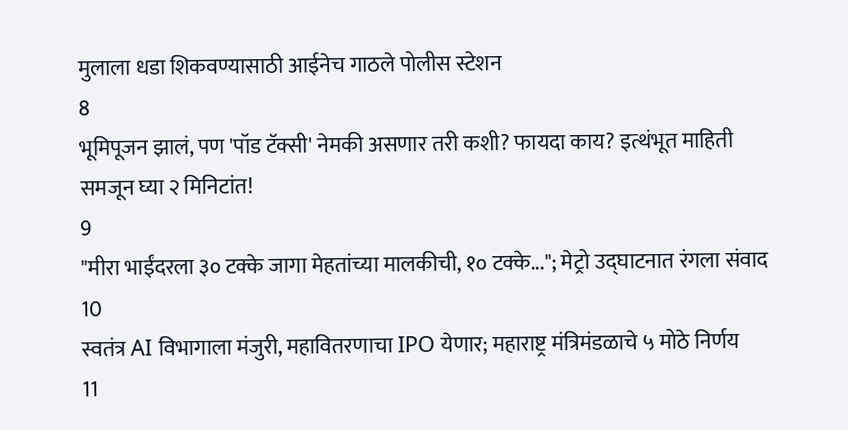मुलाला धडा शिकवण्यासाठी आईनेच गाठले पोलीस स्टेशन
8
भूमिपूजन झालं, पण 'पॉड टॅक्सी' नेमकी असणार तरी कशी? फायदा काय? इत्थंभूत माहिती समजून घ्या २ मिनिटांत!
9
"मीरा भाईंदरला ३० टक्के जागा मेहतांच्या मालकीची, १० टक्के..."; मेट्रो उद्घाटनात रंगला संवाद
10
स्वतंत्र AI विभागाला मंजुरी, महावितरणाचा IPO येणार; महाराष्ट्र मंत्रिमंडळाचे ५ मोठे निर्णय
11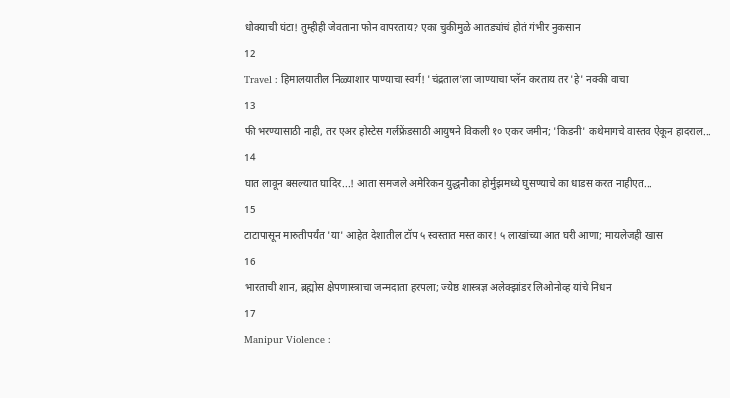धोक्याची घंटा! तुम्हीही जेवताना फोन वापरताय? एका चुकीमुळे आतड्यांचं होतं गंभीर नुकसान
12
Travel : हिमालयातील निळ्याशार पाण्याचा स्वर्ग! 'चंद्रताल'ला जाण्याचा प्लॅन करताय तर 'हे' नक्की वाचा
13
फी भरण्यासाठी नाही, तर एअर होस्टेस गर्लफ्रेंडसाठी आयुषने विकली १० एकर जमीन; 'किडनी' कथेमागचे वास्तव ऐकून हादराल...
14
घात लावून बसल्यात घादिर...! आता समजले अमेरिकन युद्धनौका होर्मुझमध्ये घुसण्याचे का धाडस करत नाहीएत...
15
टाटापासून मारुतीपर्यंत 'या' आहेत देशातील टॉप ५ स्वस्तात मस्त कार! ५ लाखांच्या आत घरी आणा; मायलेजही खास
16
भारताची शान, ब्रह्मोस क्षेपणास्त्राचा जन्मदाता हरपला; ज्येष्ठ शास्त्रज्ञ अलेक्झांडर लिओनोव्ह यांचे निधन
17
Manipur Violence :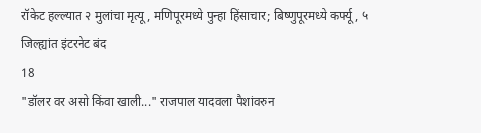रॉकेट हल्ल्यात २ मुलांचा मृत्यू, मणिपूरमध्ये पुन्हा हिंसाचार; बिष्णुपूरमध्ये कर्फ्यू, ५ जिल्ह्यांत इंटरनेट बंद
18
"डॉलर वर असो किंवा खाली..." राजपाल यादवला पैशांवरुन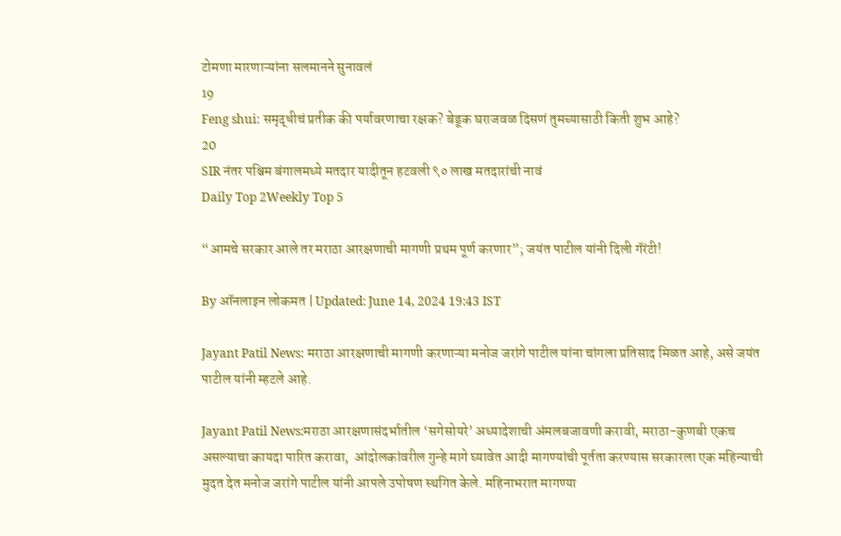टोमणा मारणाऱ्यांना सलमानने सुनावलं
19
Feng shui: समृद्धीचं प्रतीक की पर्यावरणाचा रक्षक? बेडूक घराजवळ दिसणं तुमच्यासाठी किती शुभ आहे?
20
SIR नंतर पश्चिम बंगालमध्ये मतदार यादीतून हटवली ९० लाख मतदारांची नावं
Daily Top 2Weekly Top 5

“आमचे सरकार आले तर मराठा आरक्षणाची मागणी प्रथम पूर्ण करणार”; जयंत पाटील यांनी दिली गॅरंटी!

By ऑनलाइन लोकमत | Updated: June 14, 2024 19:43 IST

Jayant Patil News: मराठा आरक्षणाची मागणी करणाऱ्या मनोज जरांगे पाटील यांना चांगला प्रतिसाद मिळत आहे, असे जयंत पाटील यांनी म्हटले आहे.

Jayant Patil News:मराठा आरक्षणासंदर्भातील ‘सगेसोयरे’ अध्यादेशाची अंमलबजावणी करावी, मराठा-कुणबी एकच असल्याचा कायदा पारित करावा,  आंदोलकांवरील गुन्हे मागे घ्यावेत आदी मागण्यांची पूर्तता करण्यास सरकारला एक महिन्याची मुदत देत मनोज जरांगे पाटील यांनी आपले उपोषण स्थगित केले. महिनाभरात मागण्या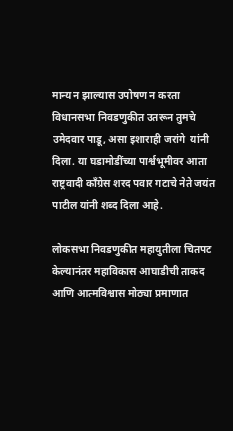मान्य न झाल्यास उपोषण न करता विधानसभा निवडणुकीत उतरून तुमचे उमेदवार पाडू, असा इशाराही जरांगे  यांनी दिला. या घडामोडींच्या पार्श्वभूमीवर आता राष्ट्रवादी काँग्रेस शरद पवार गटाचे नेते जयंत पाटील यांनी शब्द दिला आहे.

लोकसभा निवडणुकीत महायुतीला चितपट केल्यानंतर महाविकास आघाडीची ताकद आणि आत्मविश्वास मोठ्या प्रमाणात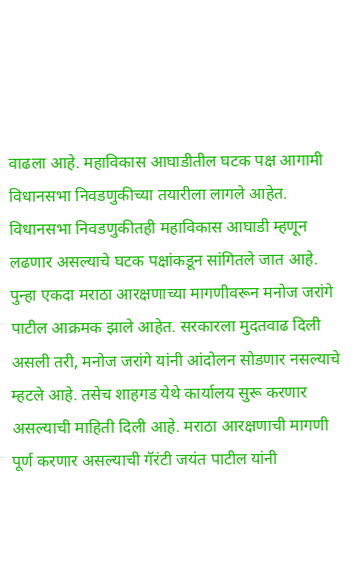वाढला आहे. महाविकास आघाडीतील घटक पक्ष आगामी विधानसभा निवडणुकीच्या तयारीला लागले आहेत. विधानसभा निवडणुकीतही महाविकास आघाडी म्हणून लढणार असल्याचे घटक पक्षांकडून सांगितले जात आहे. पुन्हा एकदा मराठा आरक्षणाच्या मागणीवरून मनोज जरांगे पाटील आक्रमक झाले आहेत. सरकारला मुदतवाढ दिली असली तरी, मनोज जरांगे यांनी आंदोलन सोडणार नसल्याचे म्हटले आहे. तसेच शाहगड येथे कार्यालय सुरू करणार असल्याची माहिती दिली आहे. मराठा आरक्षणाची मागणी पूर्ण करणार असल्याची गॅरंटी जयंत पाटील यांनी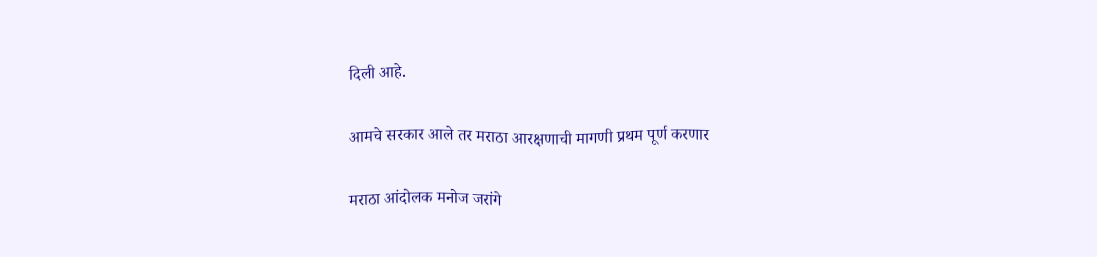दिली आहे.

आमचे सरकार आले तर मराठा आरक्षणाची मागणी प्रथम पूर्ण करणार

मराठा आंदोलक मनोज जरांगे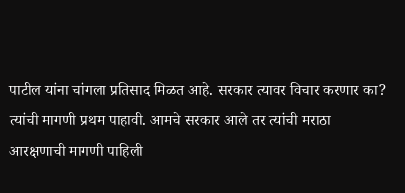पाटील यांना चांगला प्रतिसाद मिळत आहे. सरकार त्यावर विचार करणार का? त्यांची मागणी प्रथम पाहावी. आमचे सरकार आले तर त्यांची मराठा आरक्षणाची मागणी पाहिली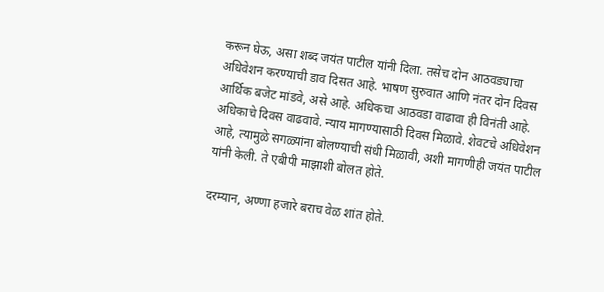करून घेऊ, असा शब्द जयंत पाटील यांनी दिला. तसेच दोन आठवड्याचा अधिवेशन करण्याची डाव दिसत आहे. भाषण सुरुवात आणि नंतर दोन दिवस आर्थिक बजेट मांडवे, असे आहे. अधिकचा आठवडा वाढावा ही विनंती आहे. अधिकाचे दिवस वाढवावे. न्याय मागण्यासाठी दिवस मिळावे. शेवटचे अधिवेशन आहे, त्यामुळे सगळ्यांना बोलण्याची संधी मिळावी, अशी मागणीही जयंत पाटील यांनी केली. ते एबीपी माझाशी बोलत होते.

दरम्यान, अण्णा हजारे बराच वेळ शांत होते.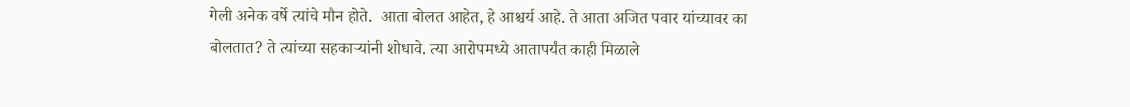गेली अनेक वर्षे त्यांचे मौन होते.  आता बोलत आहेत, हे आश्चर्य आहे. ते आता अजित पवार यांच्यावर का बोलतात? ते त्यांच्या सहकाऱ्यांनी शोधावे. त्या आरोपमध्ये आतापर्यंत काही मिळाले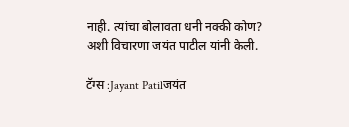नाही. त्यांचा बोलावता धनी नक्की कोण? अशी विचारणा जयंत पाटील यांनी केली.

टॅग्स :Jayant Patilजयंत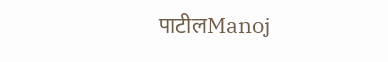पाटीलManoj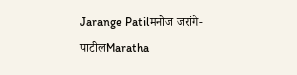Jarange Patilमनोज जरांगे-पाटीलMaratha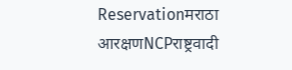Reservationमराठा आरक्षणNCPराष्ट्रवादी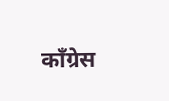काँग्रेस